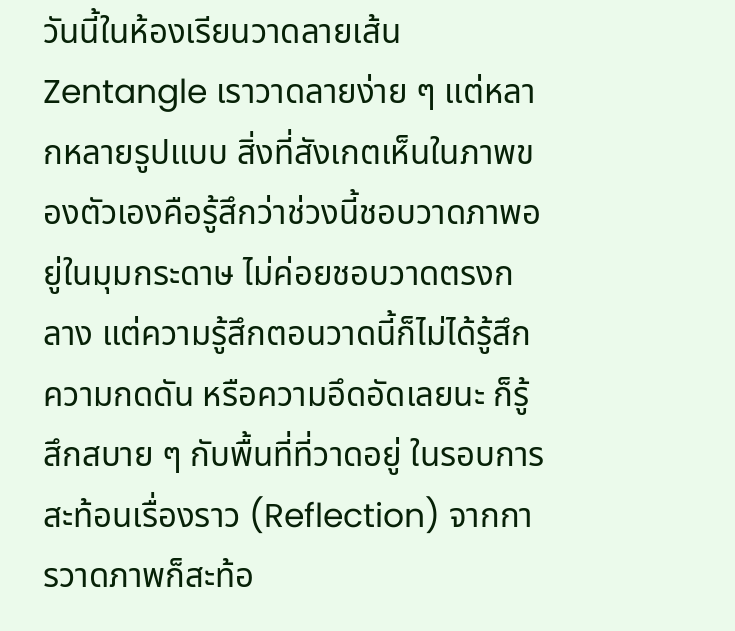วันนี้ในห้องเรียนวาดลายเส้น Zentangle เราวาดลายง่าย ๆ แต่หลากหลายรูปแบบ สิ่งที่สังเกตเห็นในภาพของตัวเองคือรู้สึกว่าช่วงนี้ชอบวาดภาพอยู่ในมุมกระดาษ ไม่ค่อยชอบวาดตรงกลาง แต่ความรู้สึกตอนวาดนี้ก็ไม่ได้รู้สึกความกดดัน หรือความอึดอัดเลยนะ ก็รู้สึกสบาย ๆ กับพื้นที่ที่วาดอยู่ ในรอบการสะท้อนเรื่องราว (Reflection) จากการวาดภาพก็สะท้อ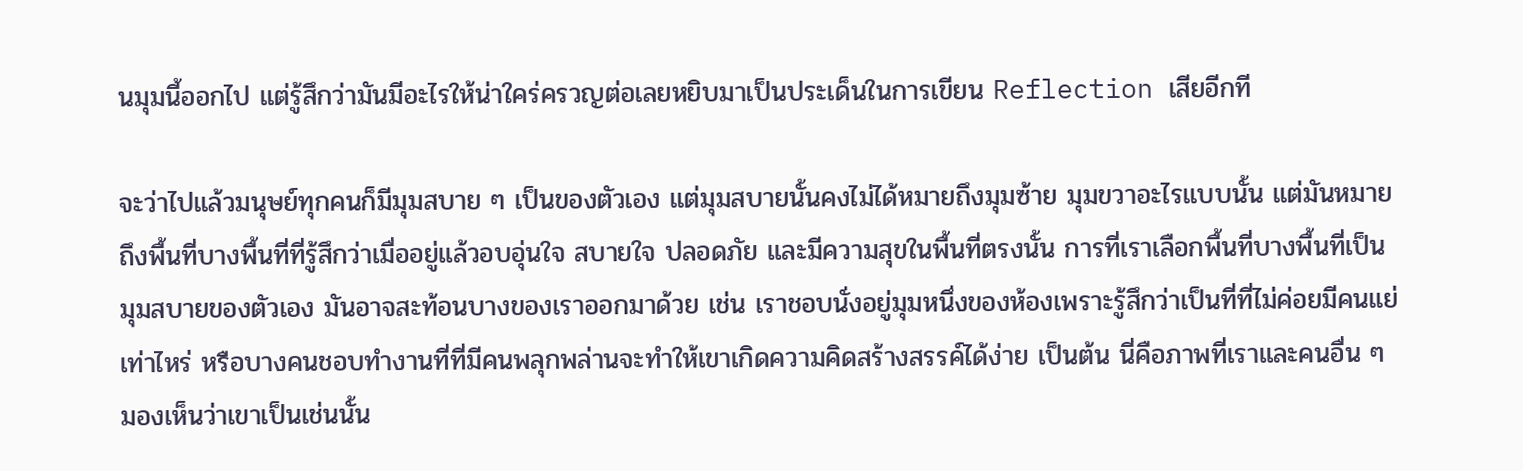นมุมนี้ออกไป แต่รู้สึกว่ามันมีอะไรให้น่าใคร่ครวญต่อเลยหยิบมาเป็นประเด็นในการเขียน Reflection เสียอีกที

จะว่าไปแล้วมนุษย์ทุกคนก็มีมุมสบาย ๆ เป็นของตัวเอง แต่มุมสบายนั้นคงไม่ได้หมายถึงมุมซ้าย มุมขวาอะไรแบบนั้น แต่มันหมายถึงพื้นที่บางพื้นที่ที่รู้สึกว่าเมื่ออยู่แล้วอบอุ่นใจ สบายใจ ปลอดภัย และมีความสุขในพื้นที่ตรงนั้น การที่เราเลือกพื้นที่บางพื้นที่เป็นมุมสบายของตัวเอง มันอาจสะท้อนบางของเราออกมาด้วย เช่น เราชอบนั่งอยู่มุมหนึ่งของห้องเพราะรู้สึกว่าเป็นที่ที่ไม่ค่อยมีคนแย่เท่าไหร่ หรือบางคนชอบทำงานที่ที่มีคนพลุกพล่านจะทำให้เขาเกิดความคิดสร้างสรรค์ได้ง่าย เป็นต้น นี่คือภาพที่เราและคนอื่น ๆ มองเห็นว่าเขาเป็นเช่นนั้น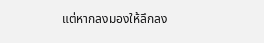แต่หากลงมองให้ลึกลง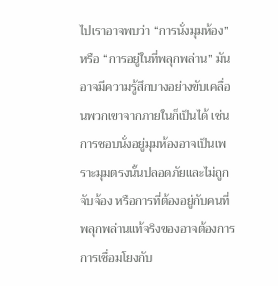ไปเราอาจพบว่า “การนั่งมุมห้อง” หรือ “การอยู่ในที่พลุกพล่าน” มันอาจมีความรู้สึกบางอย่างขับเคลื่อนพวกเขาจากภายในก็เป็นได้ เช่น การชอบนั่งอยู่มุมห้องอาจเป็นเพราะมุมตรงนั้นปลอดภัยและไม่ถูกจับจ้อง หรือการที่ต้องอยู่กับคนที่พลุกพล่านแท้จริงของอาจต้องการการเชื่อมโยงกับ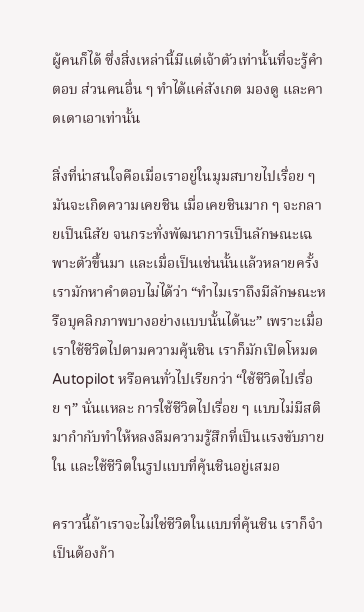ผู้คนก็ได้ ซึ่งสิ่งเหล่านี้มีแต่เจ้าตัวเท่านั้นที่จะรู้คำตอบ ส่วนคนอื่น ๆ ทำได้แค่สังเกต มองดู และคาดเดาเอาเท่านั้น

สิ่งที่น่าสนใจคือเมื่อเราอยู่ในมุมสบายไปเรื่อย ๆ มันจะเกิดความเคยชิน เมื่อเคยชินมาก ๆ จะกลายเป็นนิสัย จนกระทั่งพัฒนาการเป็นลักษณะเฉพาะตัวขึ้นมา และเมื่อเป็นเช่นนั้นแล้วหลายครั้งเรามักหาคำตอบไม่ได้ว่า “ทำไมเราถึงมีลักษณะหรือบุคลิกภาพบางอย่างแบบนั้นได้นะ” เพราะเมื่อเราใช้ชีวิตไปตามความคุ้นชิน เราก็มักเปิดโหมด Autopilot หรือคนทั่วไปเรียกว่า “ใช้ชีวิตไปเรื่อย ๆ” นั่นแหละ การใช้ชีวิตไปเรื่อย ๆ แบบไม่มีสติมากำกับทำให้หลงลืมความรู้สึกที่เป็นแรงขับภายใน และใช้ชีวิตในรูปแบบที่คุ้นชินอยู่เสมอ

คราวนี้ถ้าเราจะไม่ใช่ชีวิตในแบบที่คุ้นชิน เราก็จำเป็นต้องก้า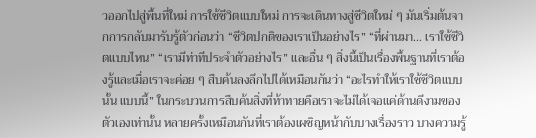วออกไปสู่พื้นที่ใหม่ การใช้ชีวิตแบบใหม่ การจะเดินทางสู่ชีวิตใหม่ ๆ มันเริ่มต้นจากการกลับมารับรู้ตัวก่อนว่า “ชีวิตปกติของเราเป็นอย่างไร” “ที่ผ่านมา… เราใช้ชีวิตแบบไหน” “เรามีท่าทีประจำตัวอย่างไร” และอื่น ๆ สิ่งนี้เป็นเรื่องพื้นฐานที่เราต้องรู้และเมื่อเราจะค่อย ๆ สืบค้นลงลึกไปได้เหมือนกันว่า “อะไรทำให้เราใช้ชีวิตแบบนั้น แบบนี้” ในกระบวนการสืบค้นสิ่งที่ท้าทายคือเราจะไม่ได้เจอแค่ด้านดีงามของตัวเองเท่านั้น หลายครั้งเหมือนกันที่เราต้องเผชิญหน้ากับบางเรื่องราว บางความรู้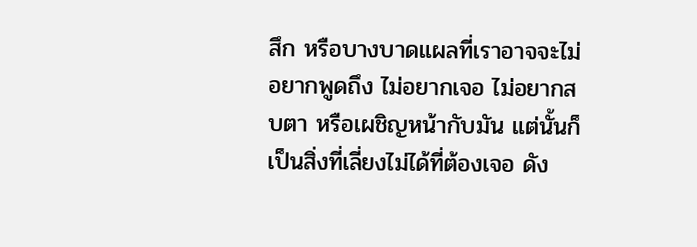สึก หรือบางบาดแผลที่เราอาจจะไม่อยากพูดถึง ไม่อยากเจอ ไม่อยากสบตา หรือเผชิญหน้ากับมัน แต่นั้นก็เป็นสิ่งที่เลี่ยงไม่ได้ที่ต้องเจอ ดัง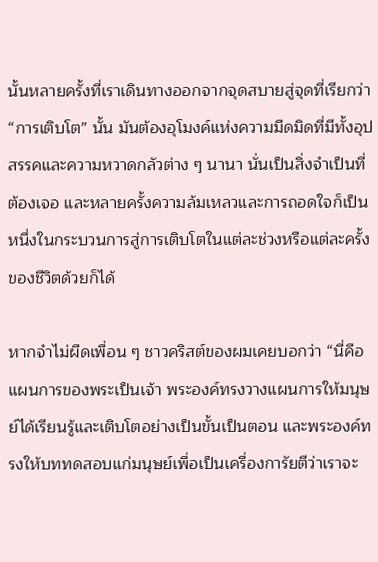นั้นหลายครั้งที่เราเดินทางออกจากจุดสบายสู่จุดที่เรียกว่า “การเติบโต” นั้น มันต้องอุโมงค์แห่งความมืดมิดที่มีทั้งอุปสรรคและความหวาดกลัวต่าง ๆ นานา นั่นเป็นสิ่งจำเป็นที่ต้องเจอ และหลายครั้งความล้มเหลวและการถอดใจก็เป็นหนึ่งในกระบวนการสู่การเติบโตในแต่ละช่วงหรือแต่ละครั้งของชีวิตด้วยก็ได้

หากจำไม่ผืดเพื่อน ๆ ชาวคริสต์ของผมเคยบอกว่า “นี่คือแผนการของพระเป็นเจ้า พระองค์ทรงวางแผนการให้มนุษย์ได้เรียนรู้และเติบโตอย่างเป็นขั้นเป็นตอน และพระองค์ทรงให้บททดสอบแก่มนุษย์เพื่อเป็นเครื่องการัยตีว่าเราจะ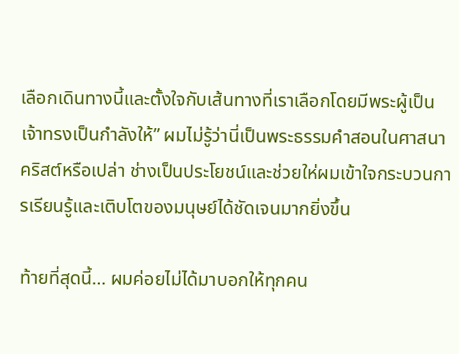เลือกเดินทางนี้และตั้งใจกับเส้นทางที่เราเลือกโดยมีพระผู้เป็นเจ้าทรงเป็นกำลังให้” ผมไม่รู้ว่านี่เป็นพระธรรมคำสอนในศาสนาคริสต์หรือเปล่า ช่างเป็นประโยชน์และช่วยให่ผมเข้าใจกระบวนการเรียนรู้และเติบโตของมนุษย์ได้ชัดเจนมากยิ่งขึ้น

ท้ายที่สุดนี้… ผมค่อยไม่ได้มาบอกให้ทุกคน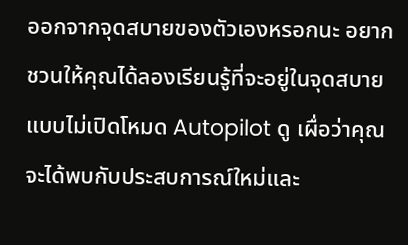ออกจากจุดสบายของตัวเองหรอกนะ อยากชวนให้คุณได้ลองเรียนรู้ที่จะอยู่ในจุดสบายแบบไม่เปิดโหมด Autopilot ดู เผื่อว่าคุณจะได้พบกับประสบการณ์ใหม่และ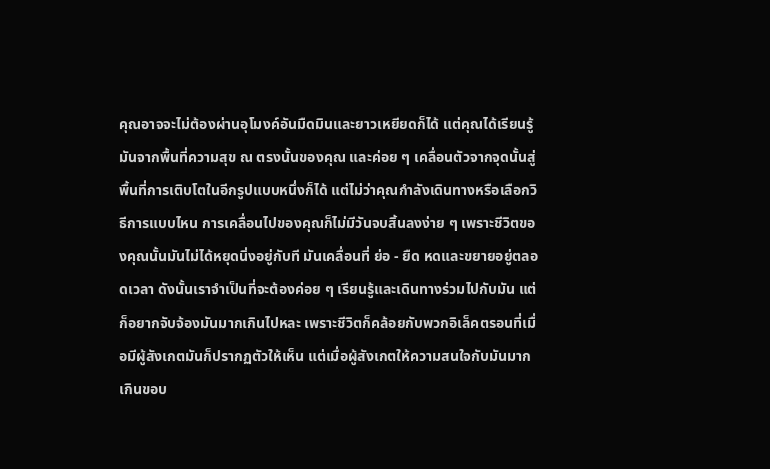คุณอาจจะไม่ต้องผ่านอุโมงค์อันมืดมินและยาวเหยียดก็ได้ แต่คุณได้เรียนรู้มันจากพื้นที่ความสุข ณ ตรงนั้นของคุณ และค่อย ๆ เคลื่อนตัวจากจุดนั้นสู่พื้นที่การเติบโตในอีกรูปแบบหนึ่งก็ได้ แต่ไม่ว่าคุณกำลังเดินทางหรือเลือกวิธีการแบบไหน การเคลื่อนไปของคุณก็ไม่มีวันจบสิ้นลงง่าย ๆ เพราะชีวิตของคุณนั้นมันไม่ได้หยุดนิ่งอยู่กับที มันเคลื่อนที่ ย่อ - ยืด หดและขยายอยู่ตลอดเวลา ดังนั้นเราจำเป็นที่จะต้องค่อย ๆ เรียนรู้และเดินทางร่วมไปกับมัน แต่ก็อยากจับจ้องมันมากเกินไปหละ เพราะชีวิตก็คล้อยกับพวกอิเล็คตรอนที่เมื่อมีผู้สังเกตมันก็ปรากฏตัวให้เห็น แต่เมื่อผู้สังเกตให้ความสนใจกับมันมากเกินขอบ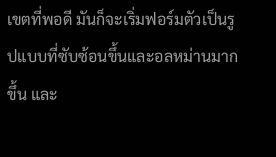เขตที่พอดี มันก็จะเริ่มฟอร์มตัวเป็นรูปแบบที่ซับซ้อนขึ้นและอลหม่านมากขึ้น และ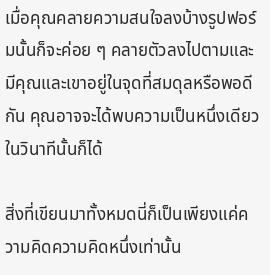เมื่อคุณคลายความสนใจลงบ้างรูปฟอร์มนั้นก็จะค่อย ๆ คลายตัวลงไปตามและมีคุณและเขาอยู่ในจุดที่สมดุลหรือพอดีกัน คุณอาจจะได้พบความเป็นหนึ่งเดียวในวินาทีนั้นก็ได้

สิ่งที่เขียนมาทั้งหมดนี่ก็เป็นเพียงแค่ความคิดความคิดหนึ่งเท่านั้น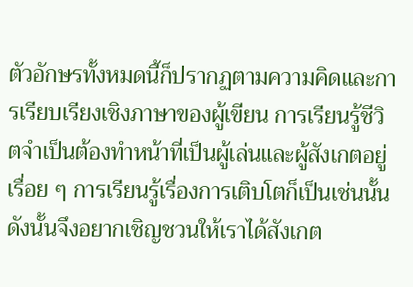ตัวอักษรทั้งหมดนี้ก็ปรากฏตามความคิดและการเรียบเรียงเชิงภาษาของผู้เขียน การเรียนรู้ชีวิตจำเป็นต้องทำหน้าที่เป็นผู้เล่นและผู้สังเกตอยู่เรื่อย ๆ การเรียนรู้เรื่องการเติบโตก็เป็นเช่นนั้น ดังนั้นจึงอยากเชิญชวนให้เราได้สังเกต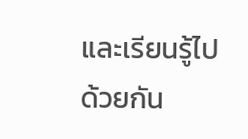และเรียนรู้ไปด้วยกัน